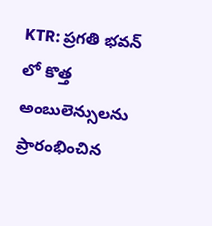KTR: ప్రగతి భవన్ లో కొత్త అంబులెన్సులను ప్రారంభించిన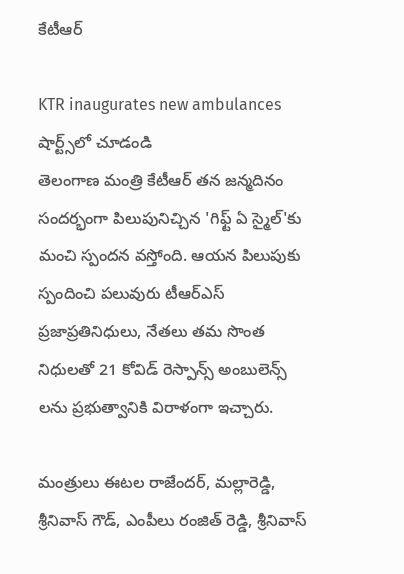కేటీఆర్

KTR inaugurates new ambulances
షార్ట్స్‌లో చూడండి
తెలంగాణ మంత్రి కేటీఆర్ తన జన్మదినం సందర్భంగా పిలుపునిచ్చిన 'గిఫ్ట్ ఏ స్మైల్'కు మంచి స్పందన వస్తోంది. ఆయన పిలుపుకు స్పందించి పలువురు టీఆర్ఎస్ ప్రజాప్రతినిధులు, నేతలు తమ సొంత నిధులతో 21 కోవిడ్ రెస్పాన్స్ అంబులెన్స్ లను ప్రభుత్వానికి విరాళంగా ఇచ్చారు.

మంత్రులు ఈటల రాజేందర్, మల్లారెడ్డి, శ్రీనివాస్ గౌడ్, ఎంపీలు రంజిత్ రెడ్డి, శ్రీనివాస్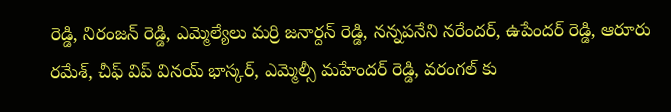రెడ్డి, నిరంజన్ రెడ్డి, ఎమ్మెల్యేలు మర్రి జనార్దన్ రెడ్డి, నన్నపనేని నరేందర్, ఉపేందర్ రెడ్డి, ఆరూరు రమేశ్, చీఫ్ విప్ వినయ్ భాస్కర్, ఎమ్మెల్సీ మహేందర్ రెడ్డి, వరంగల్ కు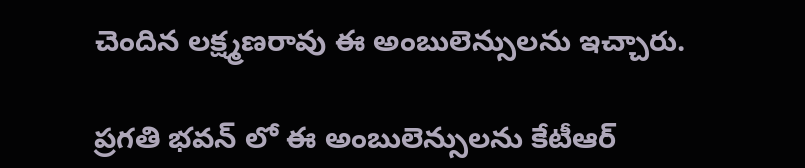చెందిన లక్ష్మణరావు ఈ అంబులెన్సులను ఇచ్చారు.

ప్రగతి భవన్ లో ఈ అంబులెన్సులను కేటీఆర్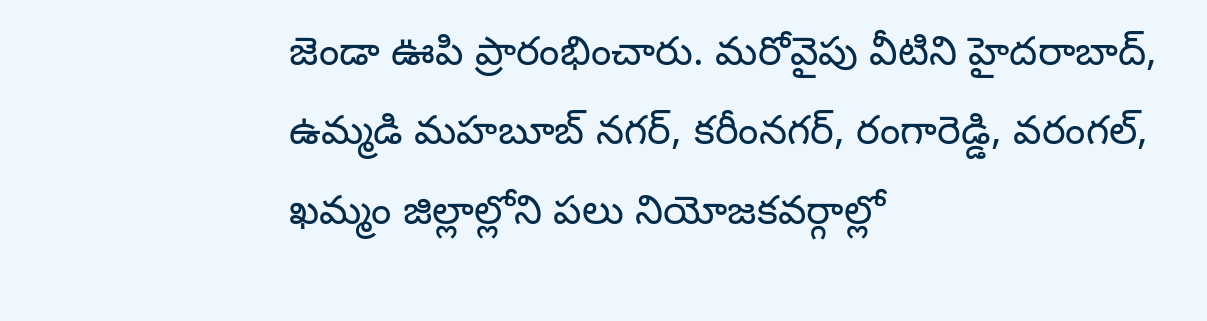జెండా ఊపి ప్రారంభించారు. మరోవైపు వీటిని హైదరాబాద్, ఉమ్మడి మహబూబ్ నగర్, కరీంనగర్, రంగారెడ్డి, వరంగల్, ఖమ్మం జిల్లాల్లోని పలు నియోజకవర్గాల్లో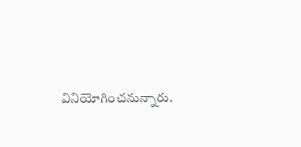వినియోగించనున్నారు.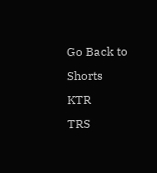Go Back to Shorts
KTR
TRS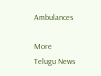Ambulances

More Telugu News